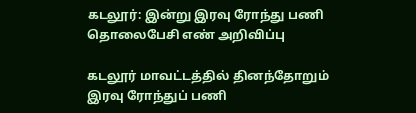கடலூர்: இன்று இரவு ரோந்து பணி தொலைபேசி எண் அறிவிப்பு

கடலூர் மாவட்டத்தில் தினந்தோறும் இரவு ரோந்துப் பணி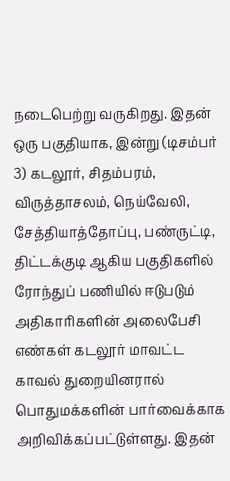நடைபெற்று வருகிறது. இதன் ஒரு பகுதியாக, இன்று (டிசம்பர் 3) கடலூர், சிதம்பரம், விருத்தாசலம், நெய்வேலி, சேத்தியாத்தோப்பு, பண்ருட்டி, திட்டக்குடி ஆகிய பகுதிகளில் ரோந்துப் பணியில் ஈடுபடும் அதிகாரிகளின் அலைபேசி எண்கள் கடலூர் மாவட்ட காவல் துறையினரால் பொதுமக்களின் பார்வைக்காக அறிவிக்கப்பட்டுள்ளது. இதன்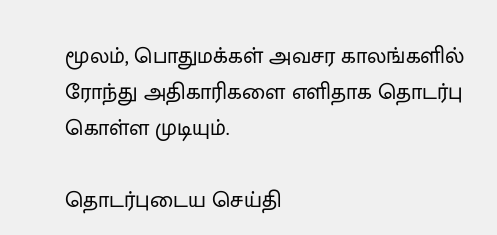மூலம், பொதுமக்கள் அவசர காலங்களில் ரோந்து அதிகாரிகளை எளிதாக தொடர்பு கொள்ள முடியும்.

தொடர்புடைய செய்தி